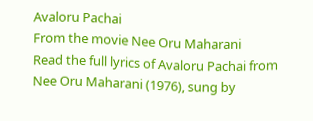Avaloru Pachai
From the movie Nee Oru Maharani
Read the full lyrics of Avaloru Pachai from Nee Oru Maharani (1976), sung by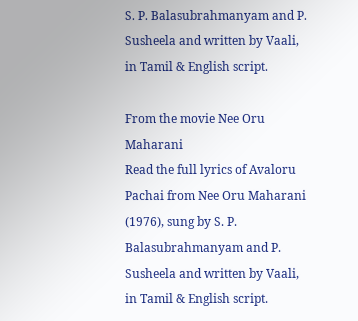S. P. Balasubrahmanyam and P. Susheela and written by Vaali, in Tamil & English script.

From the movie Nee Oru Maharani
Read the full lyrics of Avaloru Pachai from Nee Oru Maharani (1976), sung by S. P. Balasubrahmanyam and P. Susheela and written by Vaali, in Tamil & English script.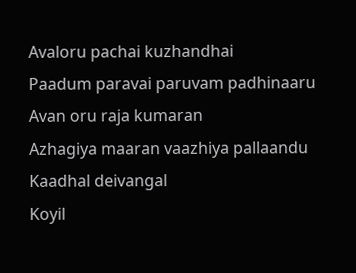Avaloru pachai kuzhandhai
Paadum paravai paruvam padhinaaru
Avan oru raja kumaran
Azhagiya maaran vaazhiya pallaandu
Kaadhal deivangal
Koyil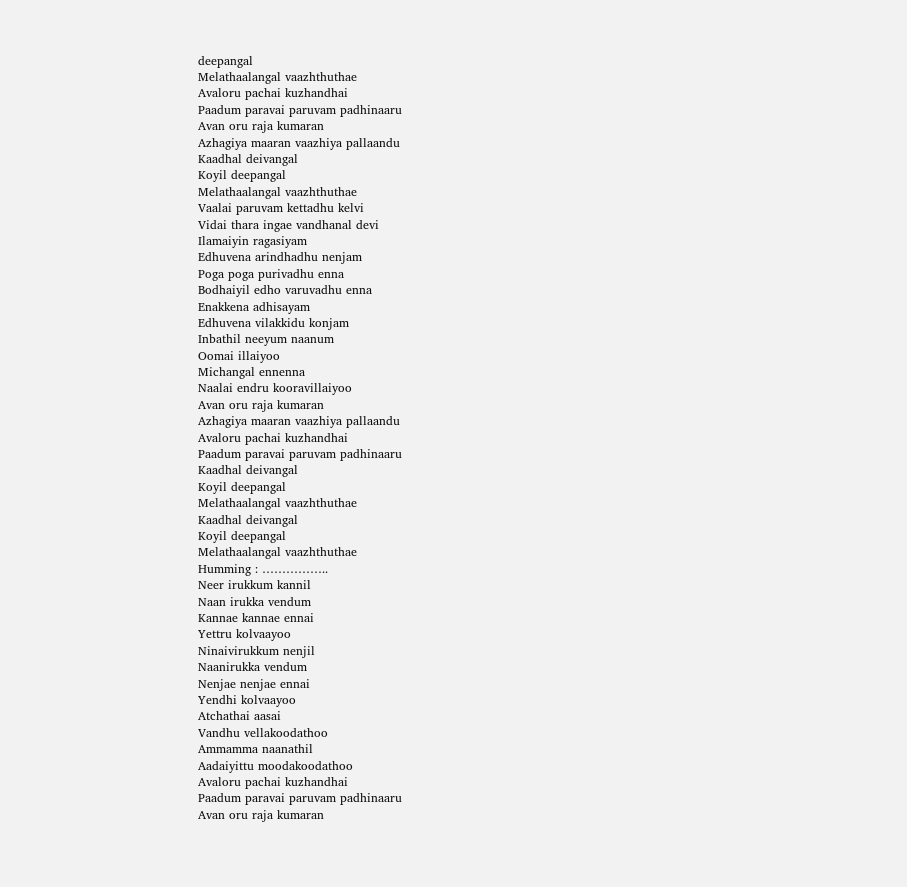deepangal
Melathaalangal vaazhthuthae
Avaloru pachai kuzhandhai
Paadum paravai paruvam padhinaaru
Avan oru raja kumaran
Azhagiya maaran vaazhiya pallaandu
Kaadhal deivangal
Koyil deepangal
Melathaalangal vaazhthuthae
Vaalai paruvam kettadhu kelvi
Vidai thara ingae vandhanal devi
Ilamaiyin ragasiyam
Edhuvena arindhadhu nenjam
Poga poga purivadhu enna
Bodhaiyil edho varuvadhu enna
Enakkena adhisayam
Edhuvena vilakkidu konjam
Inbathil neeyum naanum
Oomai illaiyoo
Michangal ennenna
Naalai endru kooravillaiyoo
Avan oru raja kumaran
Azhagiya maaran vaazhiya pallaandu
Avaloru pachai kuzhandhai
Paadum paravai paruvam padhinaaru
Kaadhal deivangal
Koyil deepangal
Melathaalangal vaazhthuthae
Kaadhal deivangal
Koyil deepangal
Melathaalangal vaazhthuthae
Humming : ……………..
Neer irukkum kannil
Naan irukka vendum
Kannae kannae ennai
Yettru kolvaayoo
Ninaivirukkum nenjil
Naanirukka vendum
Nenjae nenjae ennai
Yendhi kolvaayoo
Atchathai aasai
Vandhu vellakoodathoo
Ammamma naanathil
Aadaiyittu moodakoodathoo
Avaloru pachai kuzhandhai
Paadum paravai paruvam padhinaaru
Avan oru raja kumaran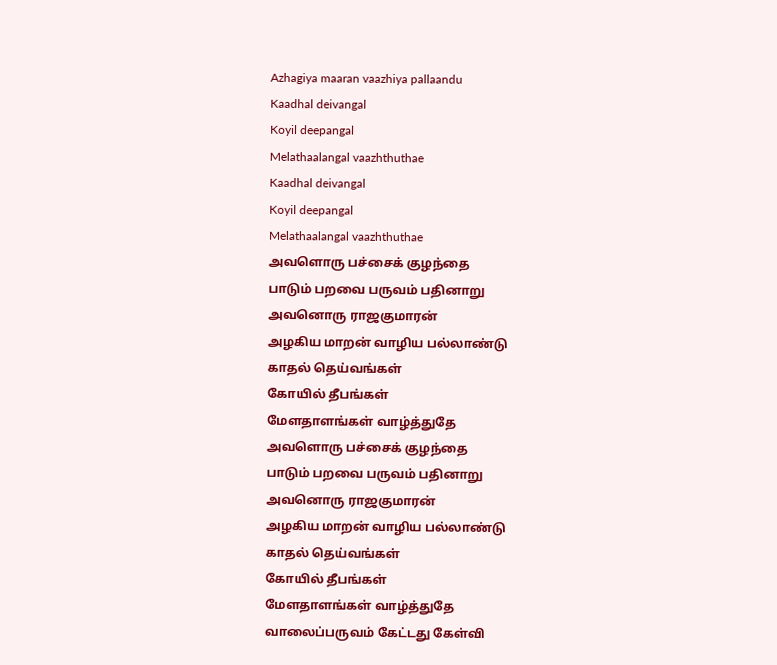Azhagiya maaran vaazhiya pallaandu
Kaadhal deivangal
Koyil deepangal
Melathaalangal vaazhthuthae
Kaadhal deivangal
Koyil deepangal
Melathaalangal vaazhthuthae
அவளொரு பச்சைக் குழந்தை
பாடும் பறவை பருவம் பதினாறு
அவனொரு ராஜகுமாரன்
அழகிய மாறன் வாழிய பல்லாண்டு
காதல் தெய்வங்கள்
கோயில் தீபங்கள்
மேளதாளங்கள் வாழ்த்துதே
அவளொரு பச்சைக் குழந்தை
பாடும் பறவை பருவம் பதினாறு
அவனொரு ராஜகுமாரன்
அழகிய மாறன் வாழிய பல்லாண்டு
காதல் தெய்வங்கள்
கோயில் தீபங்கள்
மேளதாளங்கள் வாழ்த்துதே
வாலைப்பருவம் கேட்டது கேள்வி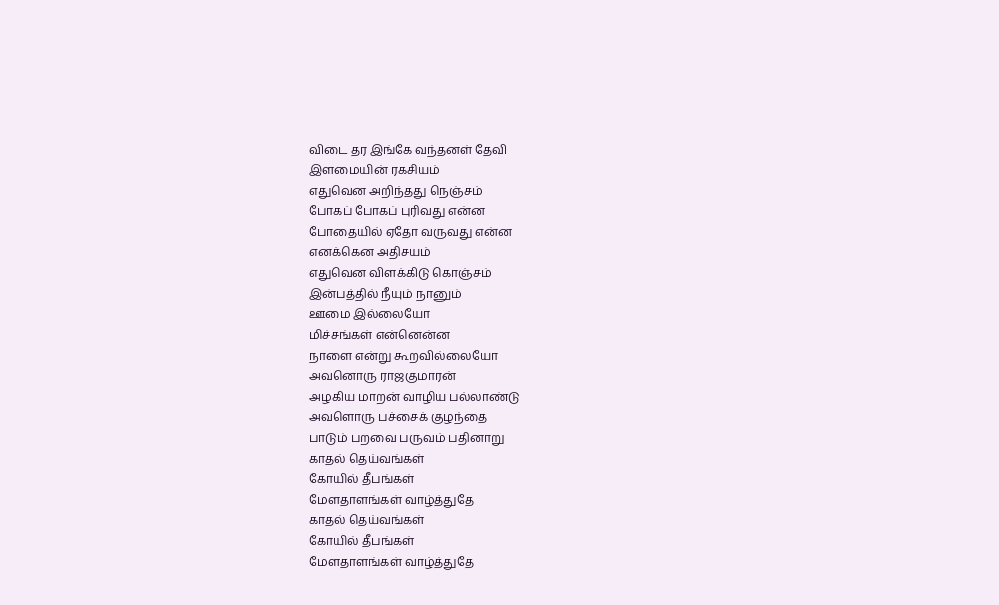விடை தர இங்கே வந்தனள் தேவி
இளமையின் ரகசியம்
எதுவென அறிந்தது நெஞ்சம்
போகப் போகப் புரிவது என்ன
போதையில் ஏதோ வருவது என்ன
எனக்கென அதிசயம்
எதுவென விளக்கிடு கொஞ்சம்
இன்பத்தில் நீயும் நானும்
ஊமை இல்லையோ
மிச்சங்கள் என்னென்ன
நாளை என்று கூறவில்லையோ
அவனொரு ராஜகுமாரன்
அழகிய மாறன் வாழிய பல்லாண்டு
அவளொரு பச்சைக் குழந்தை
பாடும் பறவை பருவம் பதினாறு
காதல் தெய்வங்கள்
கோயில் தீபங்கள்
மேளதாளங்கள் வாழ்த்துதே
காதல் தெய்வங்கள்
கோயில் தீபங்கள்
மேளதாளங்கள் வாழ்த்துதே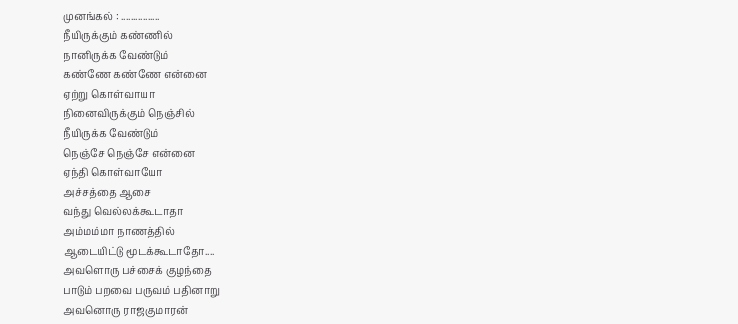முனங்கல் : ................
நீயிருக்கும் கண்ணில்
நானிருக்க வேண்டும்
கண்ணே கண்ணே என்னை
ஏற்று கொள்வாயா
நினைவிருக்கும் நெஞ்சில்
நீயிருக்க வேண்டும்
நெஞ்சே நெஞ்சே என்னை
ஏந்தி கொள்வாயோ
அச்சத்தை ஆசை
வந்து வெல்லக்கூடாதா
அம்மம்மா நாணத்தில்
ஆடையிட்டு மூடக்கூடாதோ....
அவளொரு பச்சைக் குழந்தை
பாடும் பறவை பருவம் பதினாறு
அவனொரு ராஜகுமாரன்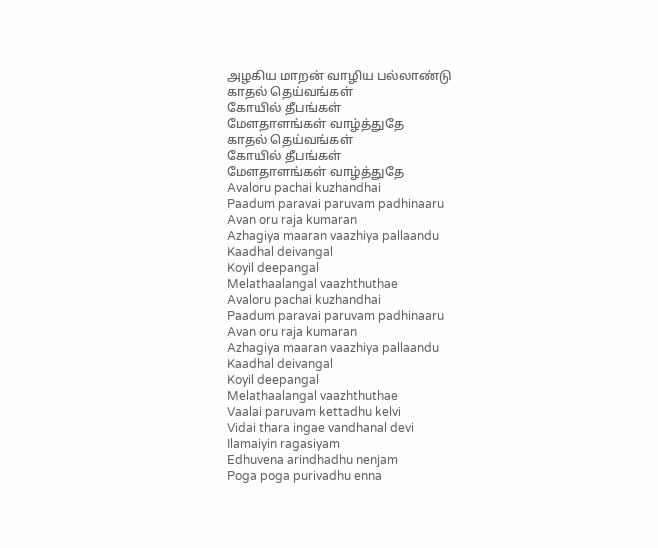அழகிய மாறன் வாழிய பல்லாண்டு
காதல் தெய்வங்கள்
கோயில் தீபங்கள்
மேளதாளங்கள் வாழ்த்துதே
காதல் தெய்வங்கள்
கோயில் தீபங்கள்
மேளதாளங்கள் வாழ்த்துதே
Avaloru pachai kuzhandhai
Paadum paravai paruvam padhinaaru
Avan oru raja kumaran
Azhagiya maaran vaazhiya pallaandu
Kaadhal deivangal
Koyil deepangal
Melathaalangal vaazhthuthae
Avaloru pachai kuzhandhai
Paadum paravai paruvam padhinaaru
Avan oru raja kumaran
Azhagiya maaran vaazhiya pallaandu
Kaadhal deivangal
Koyil deepangal
Melathaalangal vaazhthuthae
Vaalai paruvam kettadhu kelvi
Vidai thara ingae vandhanal devi
Ilamaiyin ragasiyam
Edhuvena arindhadhu nenjam
Poga poga purivadhu enna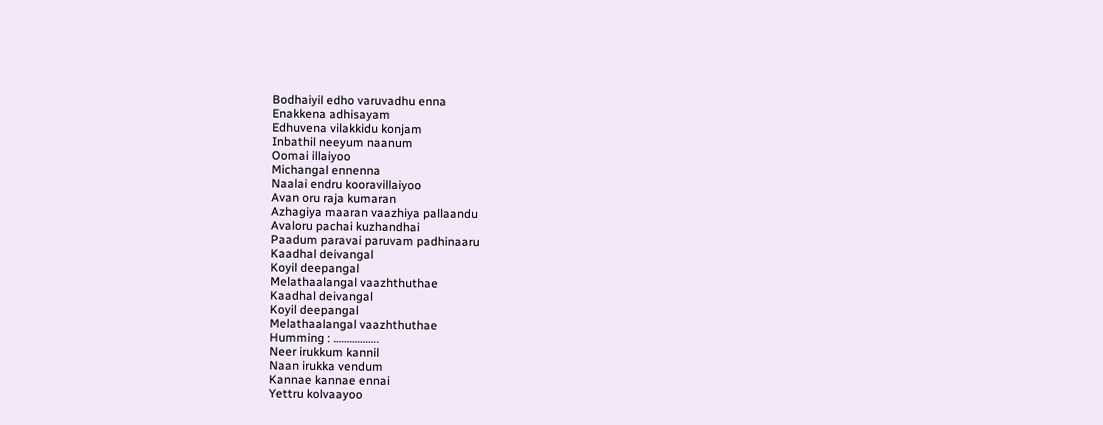Bodhaiyil edho varuvadhu enna
Enakkena adhisayam
Edhuvena vilakkidu konjam
Inbathil neeyum naanum
Oomai illaiyoo
Michangal ennenna
Naalai endru kooravillaiyoo
Avan oru raja kumaran
Azhagiya maaran vaazhiya pallaandu
Avaloru pachai kuzhandhai
Paadum paravai paruvam padhinaaru
Kaadhal deivangal
Koyil deepangal
Melathaalangal vaazhthuthae
Kaadhal deivangal
Koyil deepangal
Melathaalangal vaazhthuthae
Humming : ……………..
Neer irukkum kannil
Naan irukka vendum
Kannae kannae ennai
Yettru kolvaayoo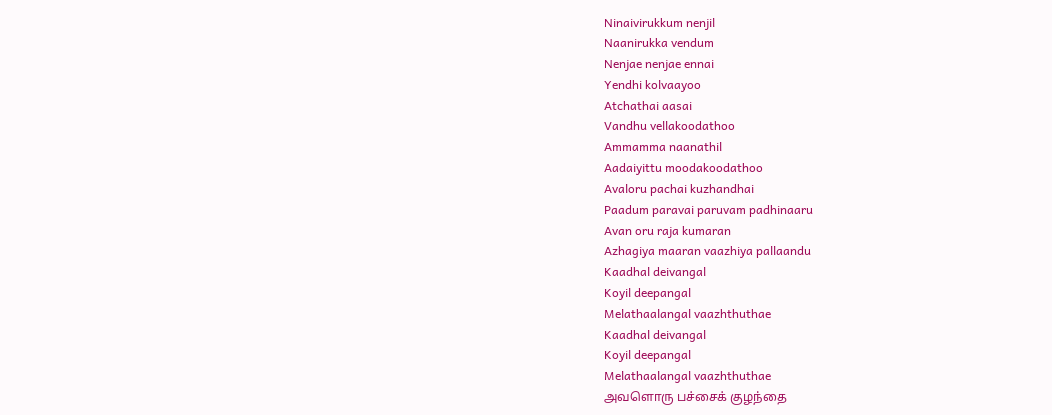Ninaivirukkum nenjil
Naanirukka vendum
Nenjae nenjae ennai
Yendhi kolvaayoo
Atchathai aasai
Vandhu vellakoodathoo
Ammamma naanathil
Aadaiyittu moodakoodathoo
Avaloru pachai kuzhandhai
Paadum paravai paruvam padhinaaru
Avan oru raja kumaran
Azhagiya maaran vaazhiya pallaandu
Kaadhal deivangal
Koyil deepangal
Melathaalangal vaazhthuthae
Kaadhal deivangal
Koyil deepangal
Melathaalangal vaazhthuthae
அவளொரு பச்சைக் குழந்தை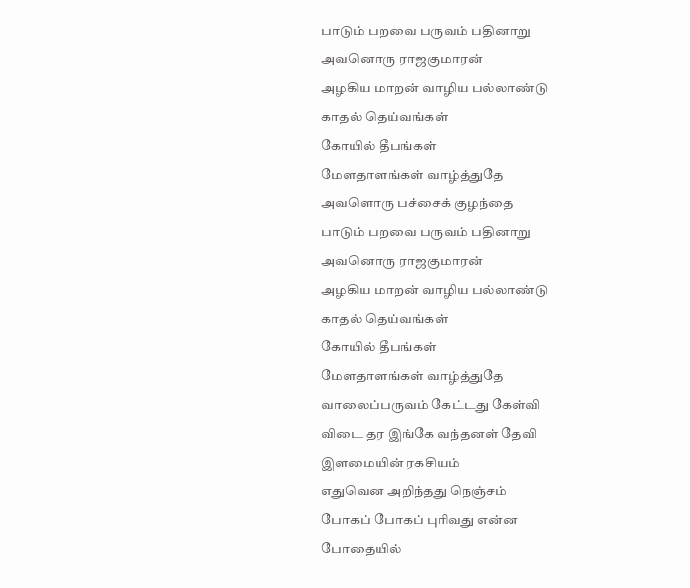பாடும் பறவை பருவம் பதினாறு
அவனொரு ராஜகுமாரன்
அழகிய மாறன் வாழிய பல்லாண்டு
காதல் தெய்வங்கள்
கோயில் தீபங்கள்
மேளதாளங்கள் வாழ்த்துதே
அவளொரு பச்சைக் குழந்தை
பாடும் பறவை பருவம் பதினாறு
அவனொரு ராஜகுமாரன்
அழகிய மாறன் வாழிய பல்லாண்டு
காதல் தெய்வங்கள்
கோயில் தீபங்கள்
மேளதாளங்கள் வாழ்த்துதே
வாலைப்பருவம் கேட்டது கேள்வி
விடை தர இங்கே வந்தனள் தேவி
இளமையின் ரகசியம்
எதுவென அறிந்தது நெஞ்சம்
போகப் போகப் புரிவது என்ன
போதையில்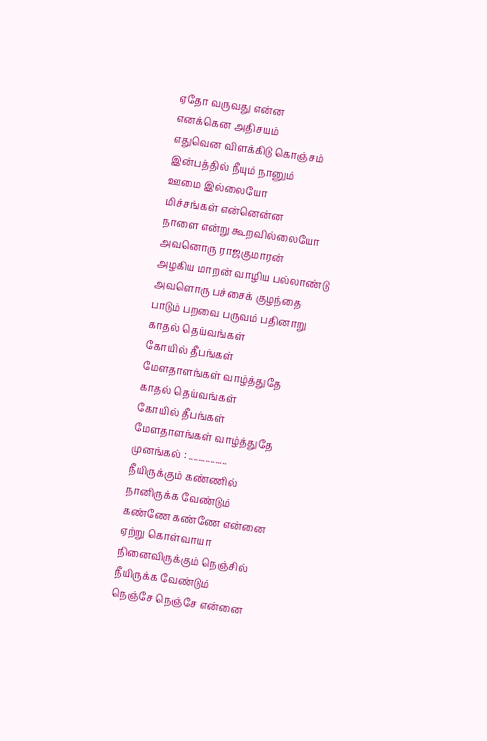ஏதோ வருவது என்ன
எனக்கென அதிசயம்
எதுவென விளக்கிடு கொஞ்சம்
இன்பத்தில் நீயும் நானும்
ஊமை இல்லையோ
மிச்சங்கள் என்னென்ன
நாளை என்று கூறவில்லையோ
அவனொரு ராஜகுமாரன்
அழகிய மாறன் வாழிய பல்லாண்டு
அவளொரு பச்சைக் குழந்தை
பாடும் பறவை பருவம் பதினாறு
காதல் தெய்வங்கள்
கோயில் தீபங்கள்
மேளதாளங்கள் வாழ்த்துதே
காதல் தெய்வங்கள்
கோயில் தீபங்கள்
மேளதாளங்கள் வாழ்த்துதே
முனங்கல் : ................
நீயிருக்கும் கண்ணில்
நானிருக்க வேண்டும்
கண்ணே கண்ணே என்னை
ஏற்று கொள்வாயா
நினைவிருக்கும் நெஞ்சில்
நீயிருக்க வேண்டும்
நெஞ்சே நெஞ்சே என்னை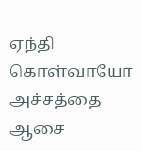ஏந்தி கொள்வாயோ
அச்சத்தை ஆசை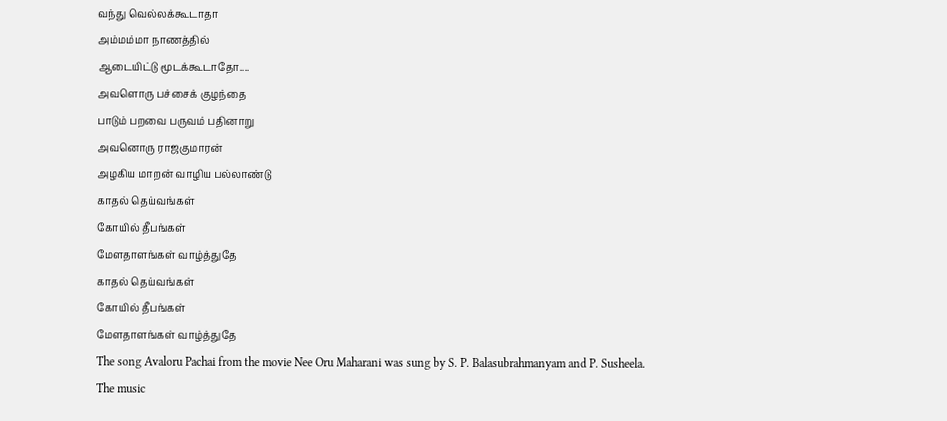வந்து வெல்லக்கூடாதா
அம்மம்மா நாணத்தில்
ஆடையிட்டு மூடக்கூடாதோ....
அவளொரு பச்சைக் குழந்தை
பாடும் பறவை பருவம் பதினாறு
அவனொரு ராஜகுமாரன்
அழகிய மாறன் வாழிய பல்லாண்டு
காதல் தெய்வங்கள்
கோயில் தீபங்கள்
மேளதாளங்கள் வாழ்த்துதே
காதல் தெய்வங்கள்
கோயில் தீபங்கள்
மேளதாளங்கள் வாழ்த்துதே
The song Avaloru Pachai from the movie Nee Oru Maharani was sung by S. P. Balasubrahmanyam and P. Susheela.
The music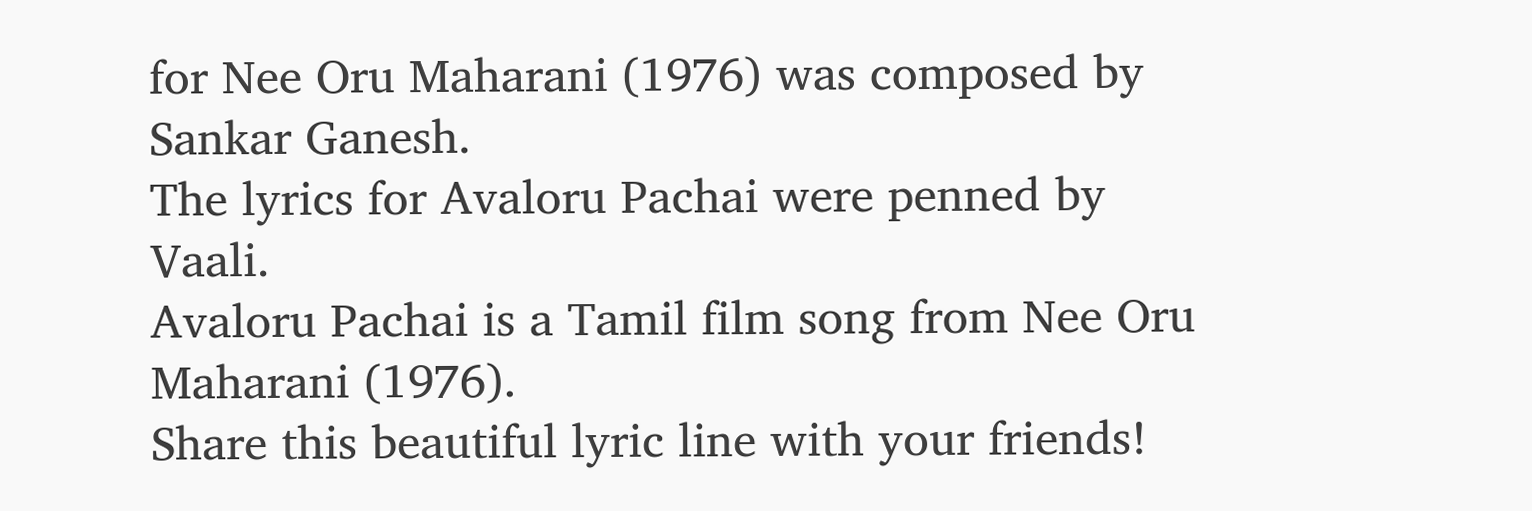for Nee Oru Maharani (1976) was composed by Sankar Ganesh.
The lyrics for Avaloru Pachai were penned by Vaali.
Avaloru Pachai is a Tamil film song from Nee Oru Maharani (1976).
Share this beautiful lyric line with your friends!